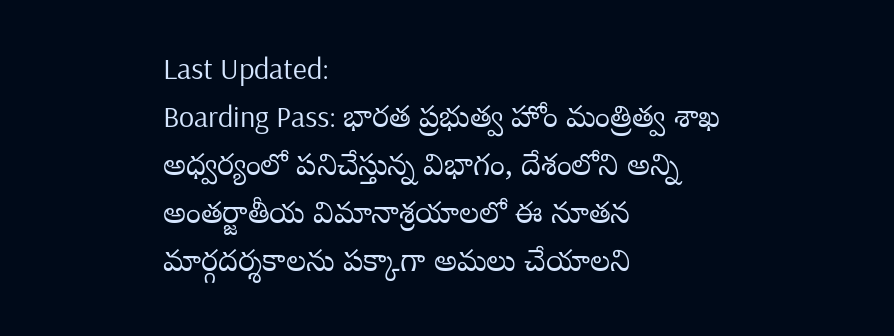Last Updated:
Boarding Pass: భారత ప్రభుత్వ హోం మంత్రిత్వ శాఖ అధ్వర్యంలో పనిచేస్తున్న విభాగం, దేశంలోని అన్ని అంతర్జాతీయ విమానాశ్రయాలలో ఈ నూతన మార్గదర్శకాలను పక్కాగా అమలు చేయాలని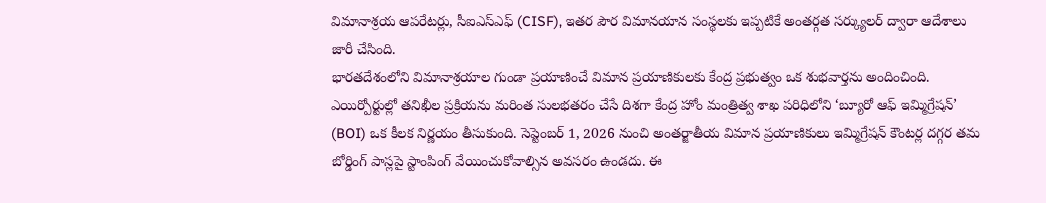విమానాశ్రయ ఆపరేటర్లు, సీఐఎస్ఎఫ్ (CISF), ఇతర పౌర విమానయాన సంస్థలకు ఇప్పటికే అంతర్గత సర్క్యులర్ ద్వారా ఆదేశాలు జారీ చేసింది.
భారతదేశంలోని విమానాశ్రయాల గుండా ప్రయాణించే విమాన ప్రయాణికులకు కేంద్ర ప్రభుత్వం ఒక శుభవార్తను అందించింది. ఎయిర్పోర్టుల్లో తనిఖీల ప్రక్రియను మరింత సులభతరం చేసే దిశగా కేంద్ర హోం మంత్రిత్వ శాఖ పరిధిలోని ‘బ్యూరో ఆఫ్ ఇమ్మిగ్రేషన్’ (BOI) ఒక కీలక నిర్ణయం తీసుకుంది. సెప్టెంబర్ 1, 2026 నుంచి అంతర్జాతీయ విమాన ప్రయాణికులు ఇమ్మిగ్రేషన్ కౌంటర్ల దగ్గర తమ బోర్డింగ్ పాస్లపై స్టాంపింగ్ వేయించుకోవాల్సిన అవసరం ఉండదు. ఈ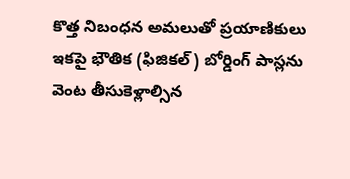కొత్త నిబంధన అమలుతో ప్రయాణికులు ఇకపై భౌతిక (ఫిజికల్) బోర్డింగ్ పాస్లను వెంట తీసుకెళ్లాల్సిన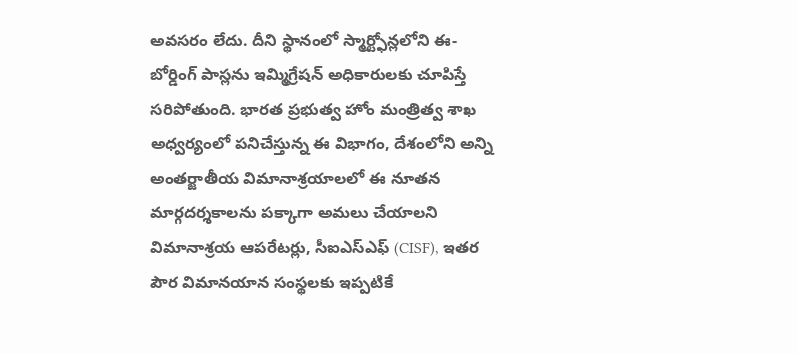అవసరం లేదు. దీని స్థానంలో స్మార్ట్ఫోన్లలోని ఈ-బోర్డింగ్ పాస్లను ఇమ్మిగ్రేషన్ అధికారులకు చూపిస్తే సరిపోతుంది. భారత ప్రభుత్వ హోం మంత్రిత్వ శాఖ అధ్వర్యంలో పనిచేస్తున్న ఈ విభాగం, దేశంలోని అన్ని అంతర్జాతీయ విమానాశ్రయాలలో ఈ నూతన మార్గదర్శకాలను పక్కాగా అమలు చేయాలని విమానాశ్రయ ఆపరేటర్లు, సీఐఎస్ఎఫ్ (CISF), ఇతర పౌర విమానయాన సంస్థలకు ఇప్పటికే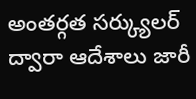అంతర్గత సర్క్యులర్ ద్వారా ఆదేశాలు జారీ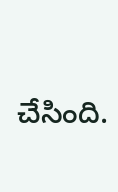చేసింది.